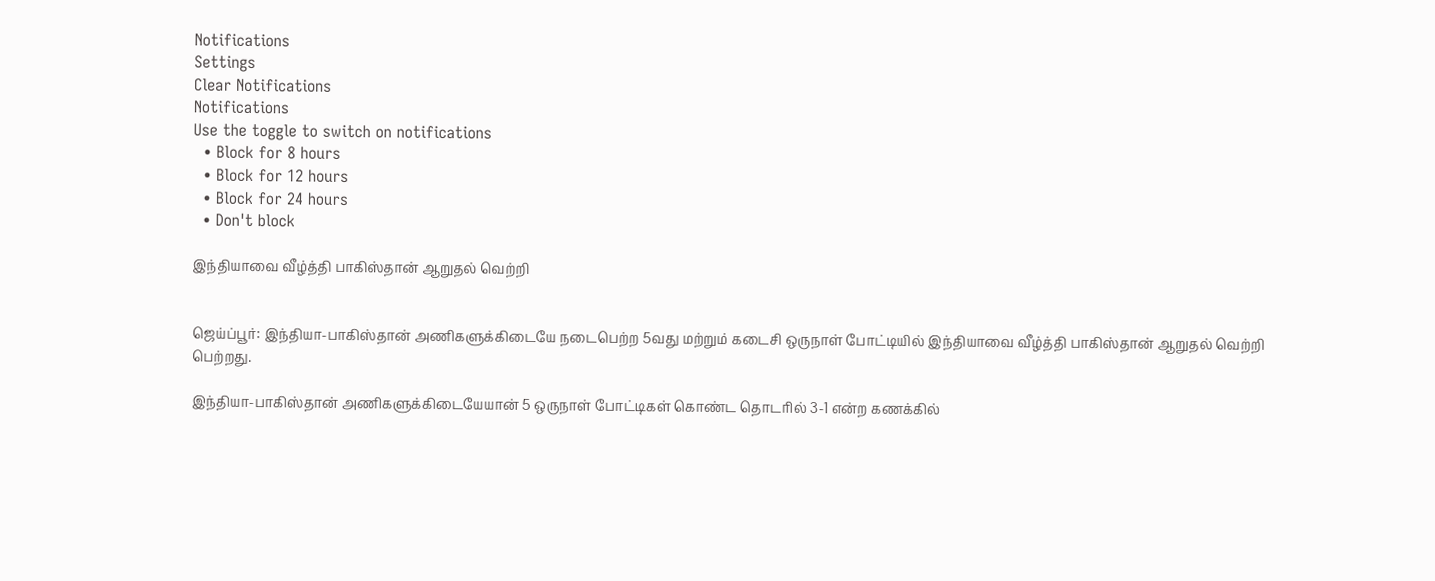Notifications
Settings
Clear Notifications
Notifications
Use the toggle to switch on notifications
  • Block for 8 hours
  • Block for 12 hours
  • Block for 24 hours
  • Don't block

இந்தியாவை வீழ்த்தி பாகிஸ்தான் ஆறுதல் வெற்றி


ஜெய்ப்பூர்: இந்தியா-பாகிஸ்தான் அணிகளுக்கிடையே நடைபெற்ற 5வது மற்றும் கடைசி ஒருநாள் போட்டியில் இந்தியாவை வீழ்த்தி பாகிஸ்தான் ஆறுதல் வெற்றி பெற்றது.

இந்தியா-பாகிஸ்தான் அணிகளுக்கிடையேயான் 5 ஒருநாள் போட்டிகள் கொண்ட தொடரில் 3-1 என்ற கணக்கில்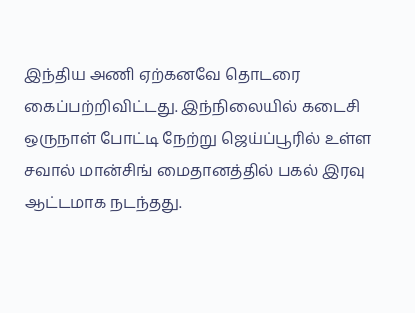இந்திய அணி ஏற்கனவே தொடரை கைப்பற்றிவிட்டது. இந்நிலையில் கடைசி ஒருநாள் போட்டி நேற்று ஜெய்ப்பூரில் உள்ள சவால் மான்சிங் மைதானத்தில் பகல் இரவு ஆட்டமாக நடந்தது.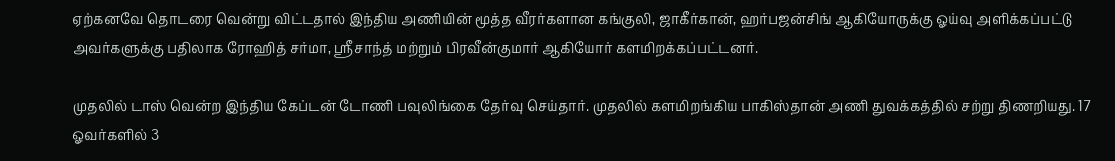ஏற்கனவே தொடரை வென்று விட்டதால் இந்திய அணியின் மூத்த வீரர்களான கங்குலி, ஜாகீர்கான், ஹர்பஜன்சிங் ஆகியோருக்கு ஓய்வு அளிக்கப்பட்டு அவர்களுக்கு பதிலாக ரோஹித் சர்மா, ஸ்ரீசாந்த் மற்றும் பிரவீன்குமார் ஆகியோர் களமிறக்கப்பட்டனர்.

முதலில் டாஸ் வென்ற இந்திய கேப்டன் டோணி பவுலிங்கை தேர்வு செய்தார். முதலில் களமிறங்கிய பாகிஸ்தான் அணி துவக்கத்தில் சற்று திணறியது. 17 ஓவர்களில் 3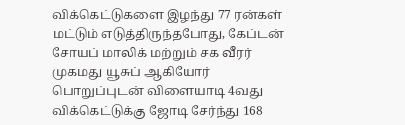விக்கெட்டுகளை இழந்து 77 ரன்கள் மட்டும் எடுத்திருந்தபோது, கேப்டன் சோயப் மாலிக் மற்றும் சக வீரர் முகமது யூசுப் ஆகியோர் பொறுப்புடன் விளையாடி 4வது விக்கெட்டுக்கு ஜோடி சேர்ந்து 168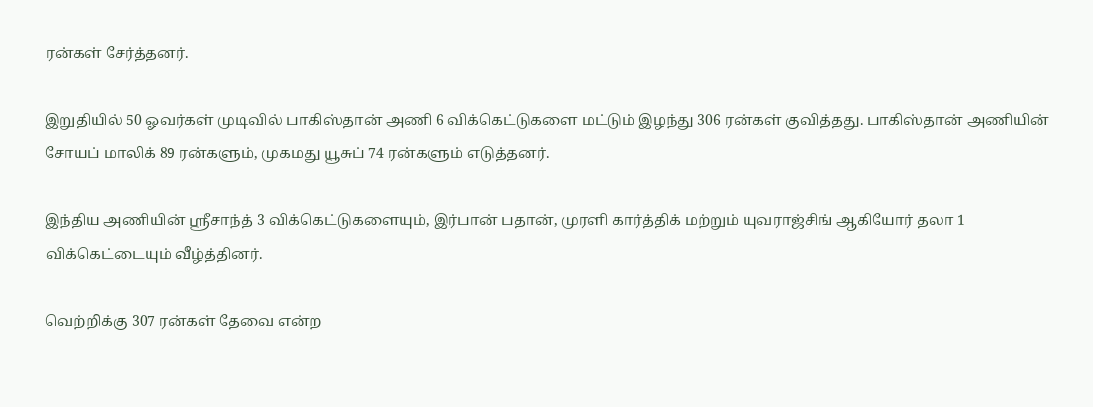ரன்கள் சேர்த்தனர்.

இறுதியில் 50 ஓவர்கள் முடிவில் பாகிஸ்தான் அணி 6 விக்கெட்டுகளை மட்டும் இழந்து 306 ரன்கள் குவித்தது. பாகிஸ்தான் அணியின் சோயப் மாலிக் 89 ரன்களும், முகமது யூசுப் 74 ரன்களும் எடுத்தனர்.

இந்திய அணியின் ஸ்ரீசாந்த் 3 விக்கெட்டுகளையும், இர்பான் பதான், முரளி கார்த்திக் மற்றும் யுவராஜ்சிங் ஆகியோர் தலா 1 விக்கெட்டையும் வீழ்த்தினர்.

வெற்றிக்கு 307 ரன்கள் தேவை என்ற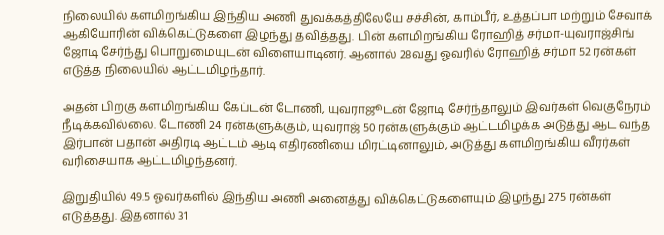நிலையில் களமிறங்கிய இந்திய அணி துவக்கத்திலேயே சச்சின், காம்பீர், உத்தப்பா மற்றும் சேவாக் ஆகியோரின் விக்கெட்டுகளை இழந்து தவித்தது. பின் களமிறங்கிய ரோஹித் சர்மா-யுவராஜ்சிங் ஜோடி சேர்ந்து பொறுமையுடன் விளையாடினர். ஆனால் 28வது ஓவரில் ரோஹித் சர்மா 52 ரன்கள் எடுத்த நிலையில் ஆட்டமிழந்தார்.

அதன் பிறகு களமிறங்கிய கேப்டன் டோணி, யுவராஜூடன் ஜோடி சேர்ந்தாலும் இவர்கள் வெகுநேரம் நீடிக்கவில்லை. டோணி 24 ரன்களுக்கும், யுவராஜ் 50 ரன்களுக்கும் ஆட்டமிழக்க அடுத்து ஆட வந்த இர்பான் பதான் அதிரடி ஆட்டம் ஆடி எதிரணியை மிரட்டினாலும், அடுத்து களமிறங்கிய வீரர்கள் வரிசையாக ஆட்டமிழந்தனர்.

இறுதியில் 49.5 ஓவர்களில் இந்திய அணி அனைத்து விக்கெட்டுகளையும் இழந்து 275 ரன்கள் எடுத்தது. இதனால் 31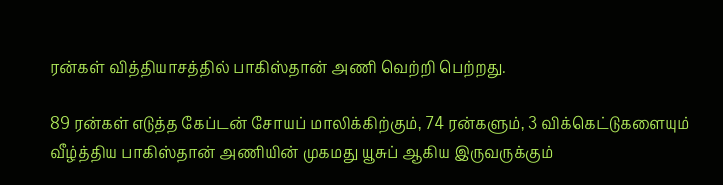ரன்கள் வித்தியாசத்தில் பாகிஸ்தான் அணி வெற்றி பெற்றது.

89 ரன்கள் எடுத்த கேப்டன் சோயப் மாலிக்கிற்கும், 74 ரன்களும், 3 விக்கெட்டுகளையும் வீழ்த்திய பாகிஸ்தான் அணியின் முகமது யூசுப் ஆகிய இருவருக்கும்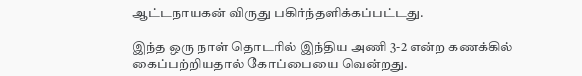ஆட்டநாயகன் விருது பகிர்ந்தளிக்கப்பட்டது.

இந்த ஒரு நாள் தொடரில் இந்திய அணி 3-2 என்ற கணக்கில் கைப்பற்றியதால் கோப்பையை வென்றது.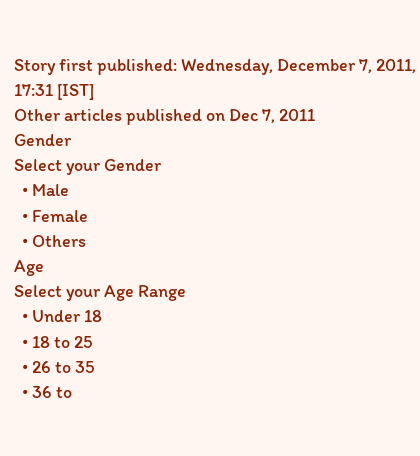Story first published: Wednesday, December 7, 2011, 17:31 [IST]
Other articles published on Dec 7, 2011
Gender
Select your Gender
  • Male
  • Female
  • Others
Age
Select your Age Range
  • Under 18
  • 18 to 25
  • 26 to 35
  • 36 to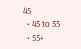45
  • 45 to 55
  • 55+